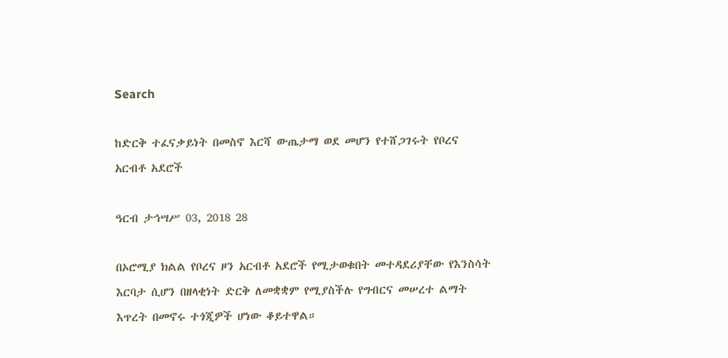Search

ከድርቅ ተፈናቃይነት በመስኖ እርሻ ውጤታማ ወደ መሆን የተሸጋገሩት የቦረና አርብቶ አደሮች

ዓርብ ታኅሣሥ 03, 2018 28

በኦሮሚያ ክልል የቦረና ዞን አርብቶ አደሮች የሚታወቁበት መተዳደሪያቸው የእንስሳት እርባታ ሲሆን በዘላቂነት ድርቅ ለመቋቋም የሚያስችሉ የግብርና መሠረተ ልማት እጥረት በመኖሩ ተጎጂዎች ሆነው ቆይተዋል።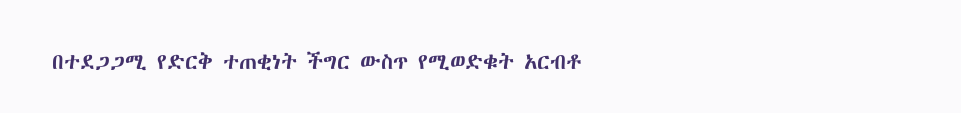በተደጋጋሚ የድርቅ ተጠቂነት ችግር ውስጥ የሚወድቁት አርብቶ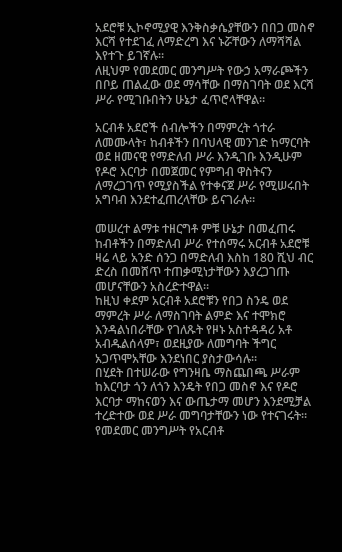አደሮቹ ኢኮኖሚያዊ እንቅስቃሴያቸውን በበጋ መስኖ እርሻ የተደገፈ ለማድረግ እና ኑሯቸውን ለማሻሻል እየተጉ ይገኛሉ።
ለዚህም የመደመር መንግሥት የውኃ አማራጮችን በቦይ ጠልፈው ወደ ማሳቸው በማስገባት ወደ እርሻ ሥራ የሚገቡበትን ሁኔታ ፈጥሮላቸዋል።

አርብቶ አደሮች ሰብሎችን በማምረት ጎተራ ለመሙላት፣ ከብቶችን በባህላዊ መንገድ ከማርባት ወደ ዘመናዊ የማድለብ ሥራ እንዲገቡ እንዲሁም የዶሮ እርባታ በመጀመር የምግብ ዋስትናን ለማረጋገጥ የሚያስችል የተቀናጀ ሥራ የሚሠሩበት አግባብ እንደተፈጠረላቸው ይናገራሉ።

መሠረተ ልማቱ ተዘርግቶ ምቹ ሁኔታ በመፈጠሩ ከብቶችን በማድለብ ሥራ የተሰማሩ አርብቶ አደሮቹ ዛሬ ላይ አንድ ሰንጋ በማድለብ እስከ 180 ሺህ ብር ድረስ በመሸጥ ተጠቃሚነታቸውን እያረጋገጡ መሆናቸውን አስረድተዋል።
ከዚህ ቀደም አርብቶ አደሮቹን የበጋ ስንዴ ወደ ማምረት ሥራ ለማስገባት ልምድ እና ተሞክሮ እንዳልነበራቸው የገለጹት የዞኑ አስተዳዳሪ አቶ አብዱልሰላም፣ ወደዚያው ለመግባት ችግር አጋጥሞአቸው እንደነበር ያስታውሳሉ።
በሂደት በተሠራው የግንዛቤ ማስጨበጫ ሥራም ከእርባታ ጎን ለጎን እንዴት የበጋ መስኖ እና የዶሮ እርባታ ማከናወን እና ውጤታማ መሆን እንደሚቻል ተረድተው ወደ ሥራ መግባታቸውን ነው የተናገሩት።
የመደመር መንግሥት የአርብቶ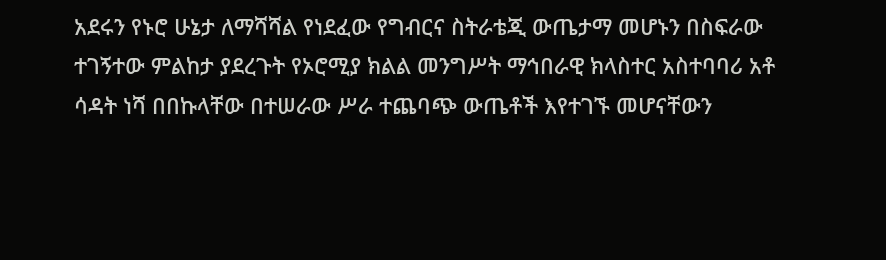አደሩን የኑሮ ሁኔታ ለማሻሻል የነደፈው የግብርና ስትራቴጂ ውጤታማ መሆኑን በስፍራው ተገኝተው ምልከታ ያደረጉት የኦሮሚያ ክልል መንግሥት ማኅበራዊ ክላስተር አስተባባሪ አቶ ሳዳት ነሻ በበኩላቸው በተሠራው ሥራ ተጨባጭ ውጤቶች እየተገኙ መሆናቸውን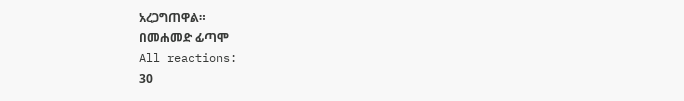አረጋግጠዋል።
በመሐመድ ፊጣሞ
All reactions:
30